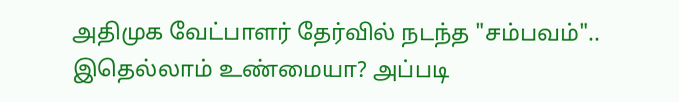அதிமுக வேட்பாளர் தேர்வில் நடந்த "சம்பவம்".. இதெல்லாம் உண்மையா? அப்படி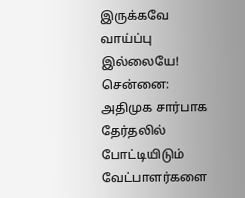இருக்கவே வாய்ப்பு இல்லையே!
சென்னை: அதிமுக சார்பாக தேர்தலில் போட்டியிடும் வேட்பாளர்களை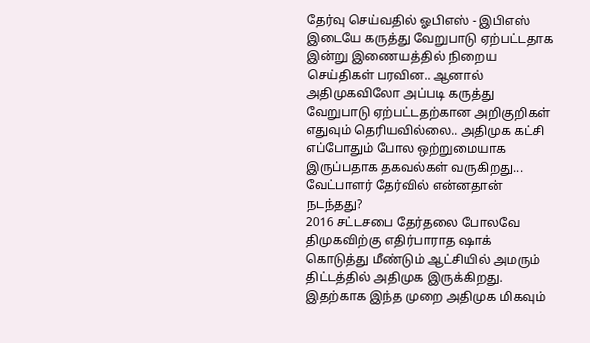தேர்வு செய்வதில் ஓபிஎஸ் - இபிஎஸ் இடையே கருத்து வேறுபாடு ஏற்பட்டதாக இன்று இணையத்தில் நிறைய செய்திகள் பரவின.. ஆனால் அதிமுகவிலோ அப்படி கருத்து வேறுபாடு ஏற்பட்டதற்கான அறிகுறிகள் எதுவும் தெரியவில்லை.. அதிமுக கட்சி எப்போதும் போல ஒற்றுமையாக இருப்பதாக தகவல்கள் வருகிறது... வேட்பாளர் தேர்வில் என்னதான் நடந்தது?
2016 சட்டசபை தேர்தலை போலவே திமுகவிற்கு எதிர்பாராத ஷாக் கொடுத்து மீண்டும் ஆட்சியில் அமரும் திட்டத்தில் அதிமுக இருக்கிறது. இதற்காக இந்த முறை அதிமுக மிகவும்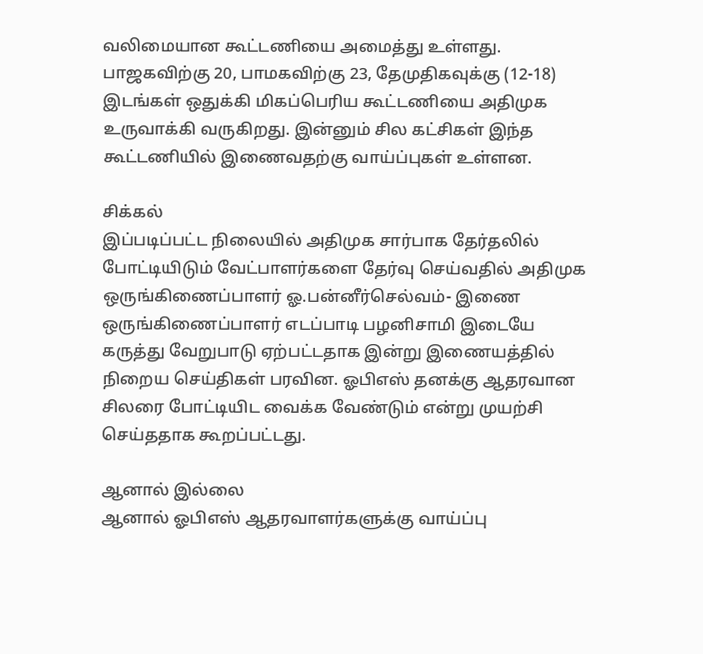வலிமையான கூட்டணியை அமைத்து உள்ளது.
பாஜகவிற்கு 20, பாமகவிற்கு 23, தேமுதிகவுக்கு (12-18) இடங்கள் ஒதுக்கி மிகப்பெரிய கூட்டணியை அதிமுக உருவாக்கி வருகிறது. இன்னும் சில கட்சிகள் இந்த கூட்டணியில் இணைவதற்கு வாய்ப்புகள் உள்ளன.

சிக்கல்
இப்படிப்பட்ட நிலையில் அதிமுக சார்பாக தேர்தலில் போட்டியிடும் வேட்பாளர்களை தேர்வு செய்வதில் அதிமுக ஒருங்கிணைப்பாளர் ஓ.பன்னீர்செல்வம்- இணை ஒருங்கிணைப்பாளர் எடப்பாடி பழனிசாமி இடையே கருத்து வேறுபாடு ஏற்பட்டதாக இன்று இணையத்தில் நிறைய செய்திகள் பரவின. ஓபிஎஸ் தனக்கு ஆதரவான சிலரை போட்டியிட வைக்க வேண்டும் என்று முயற்சி செய்ததாக கூறப்பட்டது.

ஆனால் இல்லை
ஆனால் ஓபிஎஸ் ஆதரவாளர்களுக்கு வாய்ப்பு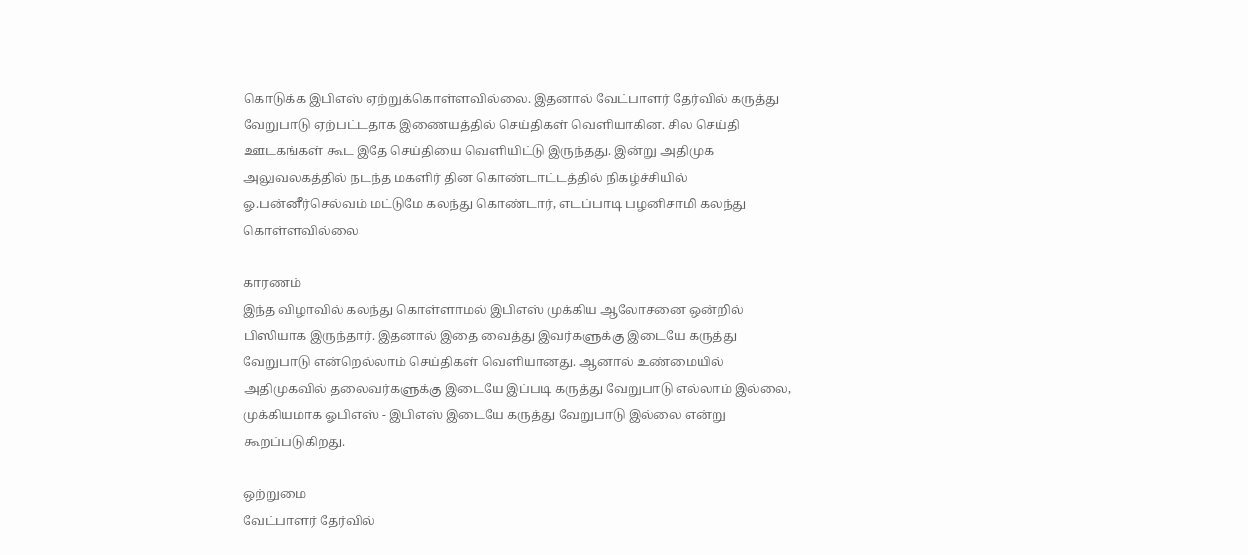கொடுக்க இபிஎஸ் ஏற்றுக்கொள்ளவில்லை. இதனால் வேட்பாளர் தேர்வில் கருத்து வேறுபாடு ஏற்பட்டதாக இணையத்தில் செய்திகள் வெளியாகின. சில செய்தி ஊடகங்கள் கூட இதே செய்தியை வெளியிட்டு இருந்தது. இன்று அதிமுக அலுவலகத்தில் நடந்த மகளிர் தின கொண்டாட்டத்தில் நிகழ்ச்சியில் ஓ.பன்னீர்செல்வம் மட்டுமே கலந்து கொண்டார், எடப்பாடி பழனிசாமி கலந்து கொள்ளவில்லை

காரணம்
இந்த விழாவில் கலந்து கொள்ளாமல் இபிஎஸ் முக்கிய ஆலோசனை ஒன்றில் பிஸியாக இருந்தார். இதனால் இதை வைத்து இவர்களுக்கு இடையே கருத்து வேறுபாடு என்றெல்லாம் செய்திகள் வெளியானது. ஆனால் உண்மையில் அதிமுகவில் தலைவர்களுக்கு இடையே இப்படி கருத்து வேறுபாடு எல்லாம் இல்லை, முக்கியமாக ஓபிஎஸ் - இபிஎஸ் இடையே கருத்து வேறுபாடு இல்லை என்று கூறப்படுகிறது.

ஒற்றுமை
வேட்பாளர் தேர்வில்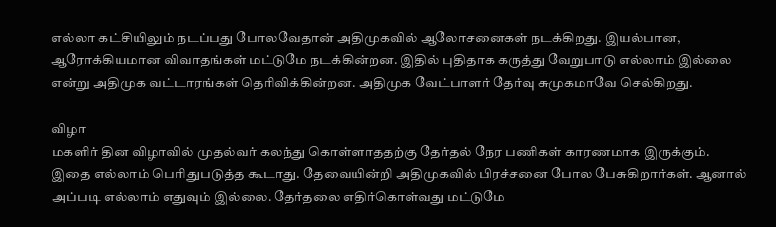எல்லா கட்சியிலும் நடப்பது போலவேதான் அதிமுகவில் ஆலோசனைகள் நடக்கிறது. இயல்பான, ஆரோக்கியமான விவாதங்கள் மட்டுமே நடக்கின்றன. இதில் புதிதாக கருத்து வேறுபாடு எல்லாம் இல்லை என்று அதிமுக வட்டாரங்கள் தெரிவிக்கின்றன. அதிமுக வேட்பாளர் தேர்வு சுமுகமாவே செல்கிறது.

விழா
மகளிர் தின விழாவில் முதல்வர் கலந்து கொள்ளாததற்கு தேர்தல் நேர பணிகள் காரணமாக இருக்கும். இதை எல்லாம் பெரிதுபடுத்த கூடாது. தேவையின்றி அதிமுகவில் பிரச்சனை போல பேசுகிறார்கள். ஆனால் அப்படி எல்லாம் எதுவும் இல்லை. தேர்தலை எதிர்கொள்வது மட்டுமே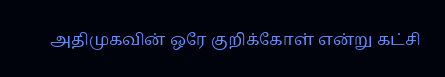அதிமுகவின் ஒரே குறிக்கோள் என்று கட்சி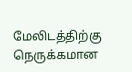மேலிடத்திற்கு நெருக்கமான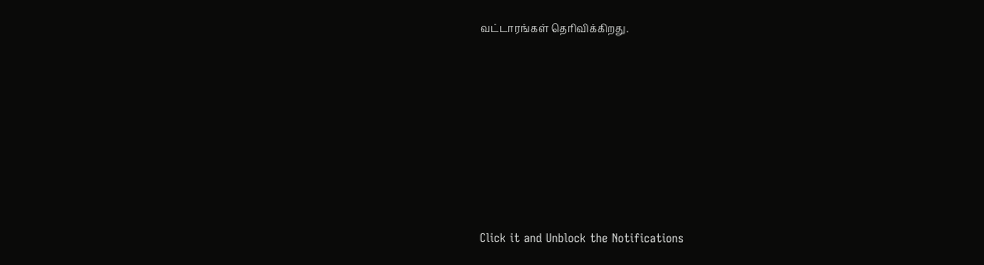வட்டாரங்கள் தெரிவிக்கிறது.












Click it and Unblock the Notifications